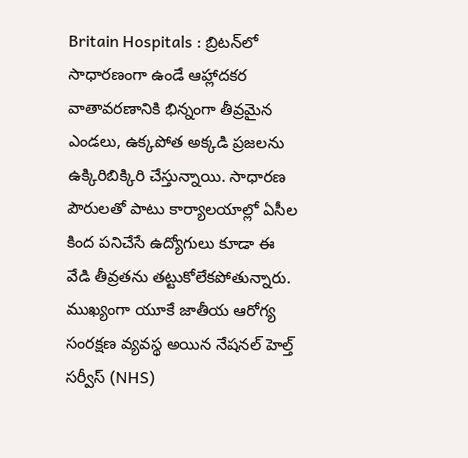Britain Hospitals : బ్రిటన్‌లో సాధారణంగా ఉండే ఆహ్లాదకర వాతావరణానికి భిన్నంగా తీవ్రమైన ఎండలు, ఉక్కపోత అక్కడి ప్రజలను ఉక్కిరిబిక్కిరి చేస్తున్నాయి. సాధారణ పౌరులతో పాటు కార్యాలయాల్లో ఏసీల కింద పనిచేసే ఉద్యోగులు కూడా ఈ వేడి తీవ్రతను తట్టుకోలేకపోతున్నారు. ముఖ్యంగా యూకే జాతీయ ఆరోగ్య సంరక్షణ వ్యవస్థ అయిన నేషనల్ హెల్త్ సర్వీస్ (NHS)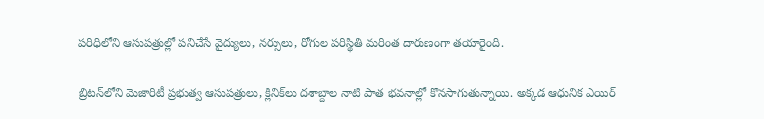పరిధిలోని ఆసుపత్రుల్లో పనిచేసే వైద్యులు, నర్సులు, రోగుల పరిస్థితి మరింత దారుణంగా తయారైంది.

బ్రిటన్‌లోని మెజారిటీ ప్రభుత్వ ఆసుపత్రులు, క్లినిక్‌లు దశాబ్దాల నాటి పాత భవనాల్లో కొనసాగుతున్నాయి. అక్కడ ఆధునిక ఎయిర్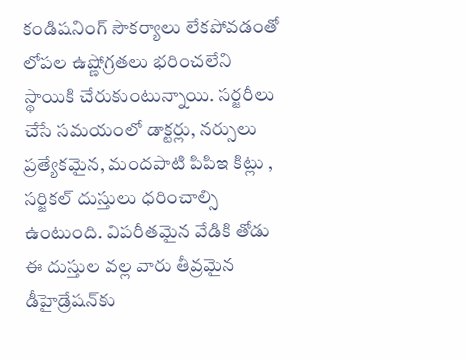కండిషనింగ్ సౌకర్యాలు లేకపోవడంతో లోపల ఉష్ణోగ్రతలు భరించలేని స్థాయికి చేరుకుంటున్నాయి. సర్జరీలు చేసే సమయంలో డాక్టర్లు, నర్సులు ప్రత్యేకమైన, మందపాటి పిపిఇ కిట్లు , సర్జికల్ దుస్తులు ధరించాల్సి ఉంటుంది. విపరీతమైన వేడికి తోడు ఈ దుస్తుల వల్ల వారు తీవ్రమైన డీహైడ్రేషన్‌కు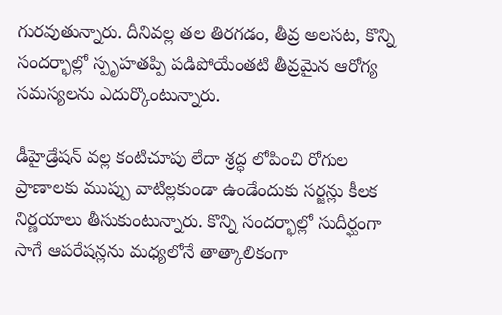గురవుతున్నారు. దీనివల్ల తల తిరగడం, తీవ్ర అలసట, కొన్ని సందర్భాల్లో స్పృహతప్పి పడిపోయేంతటి తీవ్రమైన ఆరోగ్య సమస్యలను ఎదుర్కొంటున్నారు.

డీహైడ్రేషన్ వల్ల కంటిచూపు లేదా శ్రద్ధ లోపించి రోగుల ప్రాణాలకు ముప్పు వాటిల్లకుండా ఉండేందుకు సర్జన్లు కీలక నిర్ణయాలు తీసుకుంటున్నారు. కొన్ని సందర్భాల్లో సుదీర్ఘంగా సాగే ఆపరేషన్లను మధ్యలోనే తాత్కాలికంగా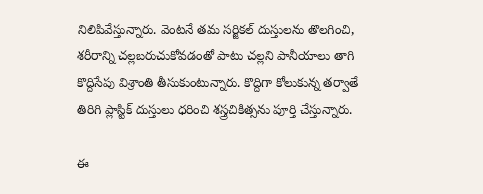నిలిపివేస్తున్నారు. వెంటనే తమ సర్జికల్ దుస్తులను తొలగించి, శరీరాన్ని చల్లబరుచుకోవడంతో పాటు చల్లని పానీయాలు తాగి కొద్దిసేపు విశ్రాంతి తీసుకుంటున్నారు. కొద్దిగా కోలుకున్న తర్వాతే తిరిగి ప్లాస్టిక్ దుస్తులు ధరించి శస్త్రచికిత్సను పూర్తి చేస్తున్నారు.

ఈ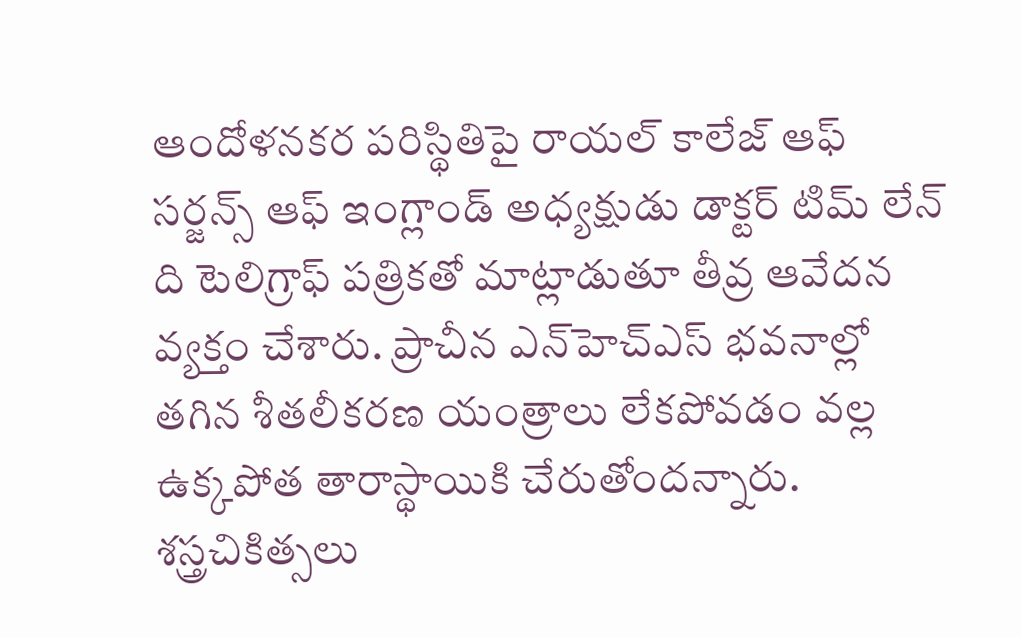ఆందోళనకర పరిస్థితిపై రాయల్ కాలేజ్ ఆఫ్ సర్జన్స్ ఆఫ్ ఇంగ్లాండ్ అధ్యక్షుడు డాక్టర్ టిమ్ లేన్ ది టెలిగ్రాఫ్ పత్రికతో మాట్లాడుతూ తీవ్ర ఆవేదన వ్యక్తం చేశారు. ప్రాచీన ఎన్‌హెచ్ఎస్ భవనాల్లో తగిన శీతలీకరణ యంత్రాలు లేకపోవడం వల్ల ఉక్కపోత తారాస్థాయికి చేరుతోందన్నారు. శస్త్రచికిత్సలు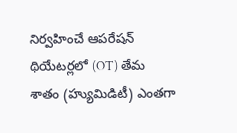నిర్వహించే ఆపరేషన్ థియేటర్లలో (OT) తేమ శాతం (హ్యుమిడిటీ) ఎంతగా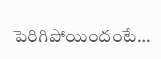పెరిగిపోయిందంటే…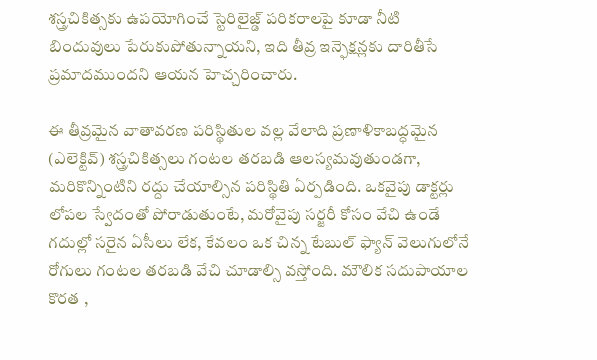శస్త్రచికిత్సకు ఉపయోగించే స్టెరిలైజ్డ్ పరికరాలపై కూడా నీటి బిందువులు పేరుకుపోతున్నాయని, ఇది తీవ్ర ఇన్ఫెక్షన్లకు దారితీసే ప్రమాదముందని ఆయన హెచ్చరించారు.

ఈ తీవ్రమైన వాతావరణ పరిస్థితుల వల్ల వేలాది ప్రణాళికాబద్ధమైన (ఎలెక్టివ్) శస్త్రచికిత్సలు గంటల తరబడి ఆలస్యమవుతుండగా, మరికొన్నింటిని రద్దు చేయాల్సిన పరిస్థితి ఏర్పడింది. ఒకవైపు డాక్టర్లు లోపల స్వేదంతో పోరాడుతుంటే, మరోవైపు సర్జరీ కోసం వేచి ఉండే గదుల్లో సరైన ఏసీలు లేక, కేవలం ఒక చిన్న టేబుల్ ఫ్యాన్ వెలుగులోనే రోగులు గంటల తరబడి వేచి చూడాల్సి వస్తోంది. మౌలిక సదుపాయాల కొరత ,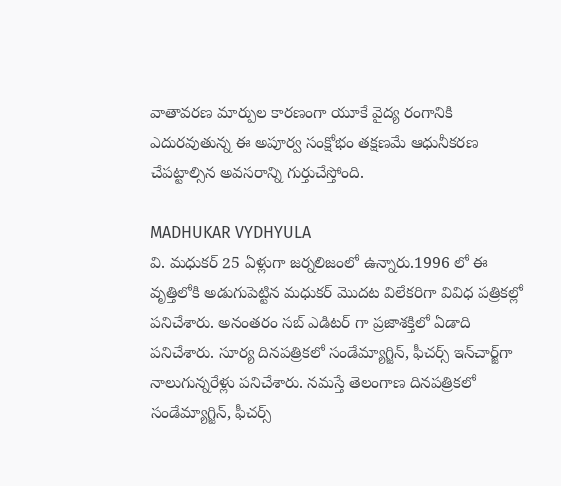వాతావరణ మార్పుల కారణంగా యూకే వైద్య రంగానికి ఎదురవుతున్న ఈ అపూర్వ సంక్షోభం తక్షణమే ఆధునీకరణ చేపట్టాల్సిన అవసరాన్ని గుర్తుచేస్తోంది.

MADHUKAR VYDHYULA
వి. మధుకర్‌ 25 ఏళ్లుగా జర్నలిజంలో ఉన్నారు.1996 లో ఈ వృత్తిలోకి అడుగుపెట్టిన మధుకర్‌ మొదట విలేకరిగా వివిధ పత్రికల్లో పనిచేశారు. అనంతరం సబ్‌ ఎడిటర్‌ గా ప్రజాశక్తిలో ఏడాది పనిచేశారు. సూర్య దినపత్రికలో సండేమ్యాగ్జిన్‌, ఫీచర్స్‌ ఇన్‌చార్జ్‌గా నాలుగున్నరేళ్లు పనిచేశారు. నమస్తే తెలంగాణ దినపత్రికలో సండేమ్యాగ్జిన్‌, ఫీచర్స్‌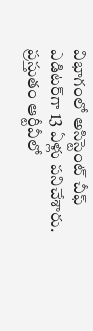విభాగంలో అసిస్టెంట్‌ చీఫ్‌ ఎడిటర్‌గా 13 ఏళ్లు పనిచేశారు. ప్రస్తుతం ఆర్టీవీలో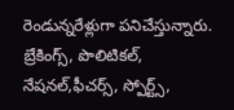రెండున్నరేళ్లుగా పనిచేస్తున్నారు. బ్రేకింగ్స్, పొలిటికల్, నేషనల్,ఫీచర్స్‌, స్పోర్ట్స్,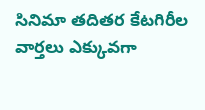సినిమా తదితర కేటగిరీల వార్తలు ఎక్కువగా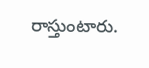రాస్తుంటారు.